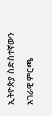ኢትዮጵያ ስድስተኛውን አገራዊ ምርጫ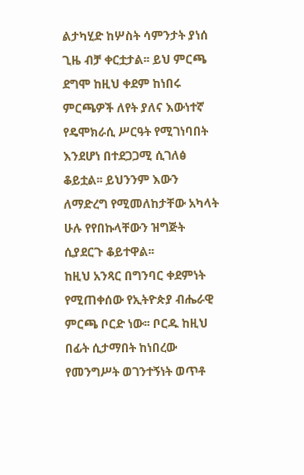ልታካሂድ ከሦስት ሳምንታት ያነሰ ጊዜ ብቻ ቀርቷታል፡፡ ይህ ምርጫ ደግሞ ከዚህ ቀደም ከነበሩ ምርጫዎች ለየት ያለና እውነተኛ የዴሞክራሲ ሥርዓት የሚገነባበት እንደሆነ በተደጋጋሚ ሲገለፅ ቆይቷል፡፡ ይህንንም እውን ለማድረግ የሚመለከታቸው አካላት ሁሉ የየበኩላቸውን ዝግጅት ሲያደርጉ ቆይተዋል፡፡
ከዚህ አንጻር በግንባር ቀደምነት የሚጠቀሰው የኢትዮጵያ ብሔራዊ ምርጫ ቦርድ ነው፡፡ ቦርዱ ከዚህ በፊት ሲታማበት ከነበረው የመንግሥት ወገንተኝነት ወጥቶ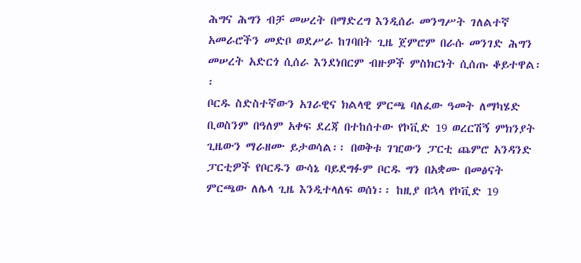ሕግና ሕግን ብቻ መሠረት በማድረግ እንዲሰራ መንግሥት ገለልተኛ አመራሮችን መድቦ ወደሥራ ከገባበት ጊዜ ጀምሮም በራሱ መንገድ ሕግን መሠረት አድርጎ ሲሰራ እንደነበርም ብዙዎች ምስክርነት ሲሰጡ ቆይተዋል፡፡
ቦርዱ ስድስተኛውን አገራዊና ክልላዊ ምርጫ ባለፈው ዓመት ለማካሄድ ቢወስንም በዓለም አቀፍ ደረጃ በተከሰተው የኮቪድ 19 ወረርሽኝ ምክንያት ጊዜውን ማራዘሙ ይታወሳል፡፡ በወቅቱ ገዢውን ፓርቲ ጨምሮ አንዳንድ ፓርቲዎች የቦርዱን ውሳኔ ባይደግፉም ቦርዱ ግን በአቋሙ በመፅናት ምርጫው ለሌላ ጊዜ እንዲተላለፍ ወሰነ፡፡ ከዚያ በኋላ የኮቪድ 19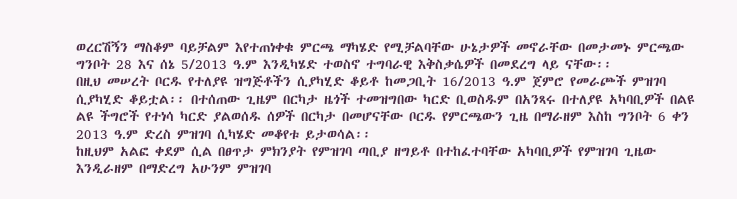ወረርሽኝን ማስቆም ባይቻልም እየተጠነቀቁ ምርጫ ማካሄድ የሚቻልባቸው ሁኔታዎች መኖራቸው በመታመኑ ምርጫው ግንቦት 28 እና ሰኔ 5/2013 ዓ.ም እንዲካሄድ ተወስኖ ተግባራዊ እቅስቃሴዎች በመደረግ ላይ ናቸው፡፡
በዚህ መሠረት ቦርዱ የተለያዩ ዝግጅቶችን ሲያካሂድ ቆይቶ ከመጋቢት 16/2013 ዓ.ም ጀምሮ የመራጮች ምዝገባ ሲያካሂድ ቆይቷል፡፡ በተሰጠው ጊዜም በርካታ ዜጎች ተመዝግበው ካርድ ቢወስዱም በአንጻሩ በተለያዩ አካባቢዎች በልዩ ልዩ ችግሮች የተነሳ ካርድ ያልወሰዱ ሰዎች በርካታ በመሆናቸው ቦርዱ የምርጫውን ጊዜ በማራዘም እስከ ግንቦት 6 ቀን 2013 ዓ.ም ድረስ ምዝገባ ሲካሄድ መቆየቱ ይታወሳል፡፡
ከዚህም አልፎ ቀደም ሲል በፀጥታ ምክንያት የምዝገባ ጣቢያ ዘግይቶ በተከፈተባቸው አካባቢዎች የምዝገባ ጊዜው እንዲራዘም በማድረግ አሁንም ምዝገባ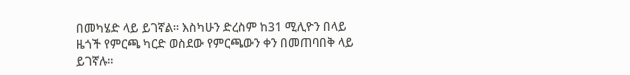በመካሄድ ላይ ይገኛል፡፡ እስካሁን ድረስም ከ31 ሚሊዮን በላይ ዜጎች የምርጫ ካርድ ወስደው የምርጫውን ቀን በመጠባበቅ ላይ ይገኛሉ፡፡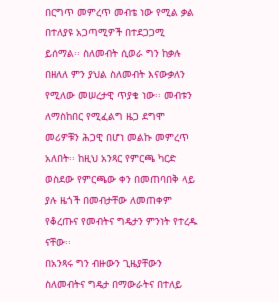በርግጥ መምረጥ መብቴ ነው የሚል ቃል በተለያዩ አጋጣሚዎች በተደጋጋሚ ይሰማል፡፡ ስለመብት ሲወራ ግን ከቃሉ በዘለለ ምን ያህል ስለመብት እናውቃለን የሚለው መሠረታዊ ጥያቄ ነው፡፡ መብቱን ለማስከበር የሚፈልግ ዜጋ ደግሞ መሪዎቹን ሕጋዊ በሆነ መልኩ መምረጥ አለበት፡፡ ከዚህ አንጻር የምርጫ ካርድ ወስደው የምርጫው ቀን በመጠባበቅ ላይ ያሉ ዜጎች በመብታቸው ለመጠቀም የቆረጡና የመብትና ግዴታን ምንነት የተረዱ ናቸው፡፡
በአንጻሩ ግን ብዙውን ጊዜያቸውን ስለመብትና ግዴታ በማውራትና በተለይ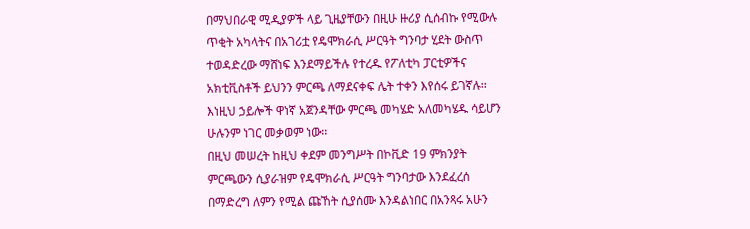በማህበራዊ ሚዲያዎች ላይ ጊዜያቸውን በዚሁ ዙሪያ ሲሰብኩ የሚውሉ ጥቂት አካላትና በአገሪቷ የዴሞክራሲ ሥርዓት ግንባታ ሂደት ውስጥ ተወዳድረው ማሸነፍ እንደማይችሉ የተረዱ የፖለቲካ ፓርቲዎችና አክቲቪስቶች ይህንን ምርጫ ለማደናቀፍ ሌት ተቀን እየሰሩ ይገኛሉ፡፡ እነዚህ ኃይሎች ዋነኛ አጀንዳቸው ምርጫ መካሄድ አለመካሄዱ ሳይሆን ሁሉንም ነገር መቃወም ነው፡፡
በዚህ መሠረት ከዚህ ቀደም መንግሥት በኮቪድ 19 ምክንያት ምርጫውን ሲያራዝም የዴሞክራሲ ሥርዓት ግንባታው እንደፈረሰ በማድረግ ለምን የሚል ጩኸት ሲያሰሙ እንዳልነበር በአንጻሩ አሁን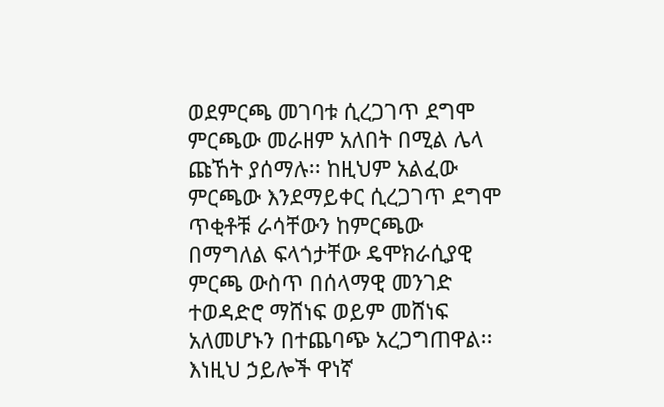ወደምርጫ መገባቱ ሲረጋገጥ ደግሞ ምርጫው መራዘም አለበት በሚል ሌላ ጩኸት ያሰማሉ፡፡ ከዚህም አልፈው ምርጫው እንደማይቀር ሲረጋገጥ ደግሞ ጥቂቶቹ ራሳቸውን ከምርጫው በማግለል ፍላጎታቸው ዴሞክራሲያዊ ምርጫ ውስጥ በሰላማዊ መንገድ ተወዳድሮ ማሸነፍ ወይም መሸነፍ አለመሆኑን በተጨባጭ አረጋግጠዋል፡፡
እነዚህ ኃይሎች ዋነኛ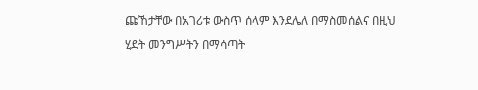ጩኸታቸው በአገሪቱ ውስጥ ሰላም እንደሌለ በማስመሰልና በዚህ ሂደት መንግሥትን በማሳጣት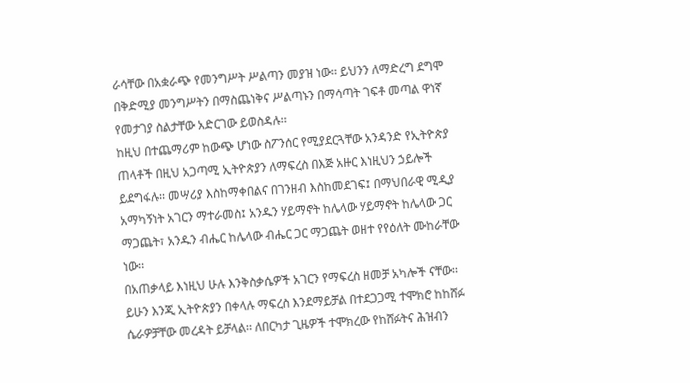ራሳቸው በአቋራጭ የመንግሥት ሥልጣን መያዝ ነው፡፡ ይህንን ለማድረግ ደግሞ በቅድሚያ መንግሥትን በማስጨነቅና ሥልጣኑን በማሳጣት ገፍቶ መጣል ዋነኛ የመታገያ ስልታቸው አድርገው ይወስዳሉ፡፡
ከዚህ በተጨማሪም ከውጭ ሆነው ስፖንሰር የሚያደርጓቸው አንዳንድ የኢትዮጵያ ጠላቶች በዚህ አጋጣሚ ኢትዮጵያን ለማፍረስ በእጅ አዙር እነዚህን ኃይሎች ይደግፋሉ፡፡ መሣሪያ እስከማቀበልና በገንዘብ እስከመደገፍ፤ በማህበራዊ ሚዲያ አማካኝነት አገርን ማተራመስ፤ አንዱን ሃይማኖት ከሌላው ሃይማኖት ከሌላው ጋር ማጋጨት፣ አንዱን ብሔር ከሌላው ብሔር ጋር ማጋጨት ወዘተ የየዕለት ሙከራቸው ነው፡፡
በአጠቃላይ እነዚህ ሁሉ እንቅስቃሴዎች አገርን የማፍረስ ዘመቻ አካሎች ናቸው፡፡ ይሁን እንጂ ኢትዮጵያን በቀላሉ ማፍረስ እንደማይቻል በተደጋጋሚ ተሞክሮ ከከሸፉ ሴራዎቻቸው መረዳት ይቻላል፡፡ ለበርካታ ጊዜዎች ተሞክረው የከሸፉትና ሕዝብን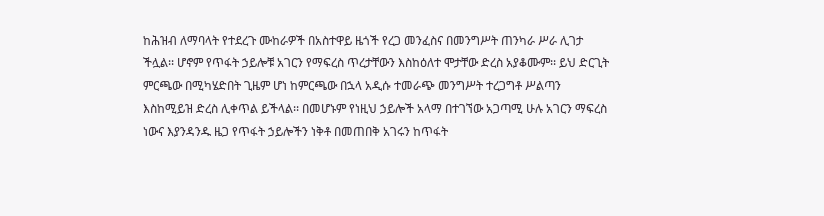ከሕዝብ ለማባላት የተደረጉ ሙከራዎች በአስተዋይ ዜጎች የረጋ መንፈስና በመንግሥት ጠንካራ ሥራ ሊገታ ችሏል፡፡ ሆኖም የጥፋት ኃይሎቹ አገርን የማፍረስ ጥረታቸውን እስከዕለተ ሞታቸው ድረስ አያቆሙም፡፡ ይህ ድርጊት ምርጫው በሚካሄድበት ጊዜም ሆነ ከምርጫው በኋላ አዲሱ ተመራጭ መንግሥት ተረጋግቶ ሥልጣን እስከሚይዝ ድረስ ሊቀጥል ይችላል፡፡ በመሆኑም የነዚህ ኃይሎች አላማ በተገኘው አጋጣሚ ሁሉ አገርን ማፍረስ ነውና እያንዳንዱ ዜጋ የጥፋት ኃይሎችን ነቅቶ በመጠበቅ አገሩን ከጥፋት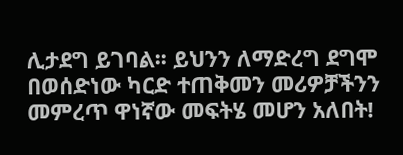ሊታደግ ይገባል፡፡ ይህንን ለማድረግ ደግሞ በወሰድነው ካርድ ተጠቅመን መሪዎቻችንን መምረጥ ዋነኛው መፍትሄ መሆን አለበት!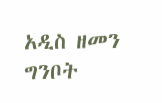አዲስ ዘመን ግንቦት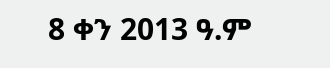8 ቀን 2013 ዓ.ም